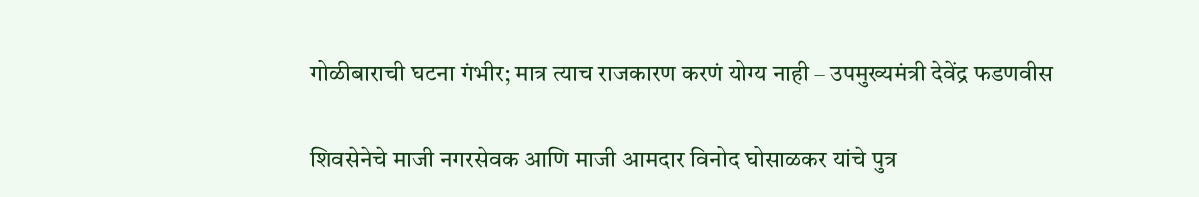गोळीबाराची घटना गंभीर; मात्र त्याच राजकारण करणं योग्य नाही – उपमुख्यमंत्री देवेंद्र फडणवीस

शिवसेनेचे माजी नगरसेवक आणि माजी आमदार विनोद घोसाळकर यांचे पुत्र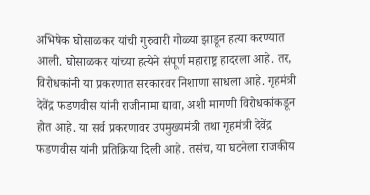अभिषेक घोसाळकर यांची गुरुवारी गोळ्या झाडून हत्या करण्यात आली. घोसाळकर यांच्या हत्येने संपूर्ण महाराष्ट्र हादरला आहे. तर, विरोधकांनी या प्रकरणात सरकारवर निशाणा साधला आहे. गृहमंत्री देवेंद्र फडणवीस यांनी राजीनामा द्यावा, अशी मागणी विरोधकांकडून होत आहे. या सर्व प्रकरणावर उपमुख्यमंत्री तथा गृहमंत्री देवेंद्र फडणवीस यांनी प्रतिक्रिया दिली आहे. तसंच, या घटनेला राजकीय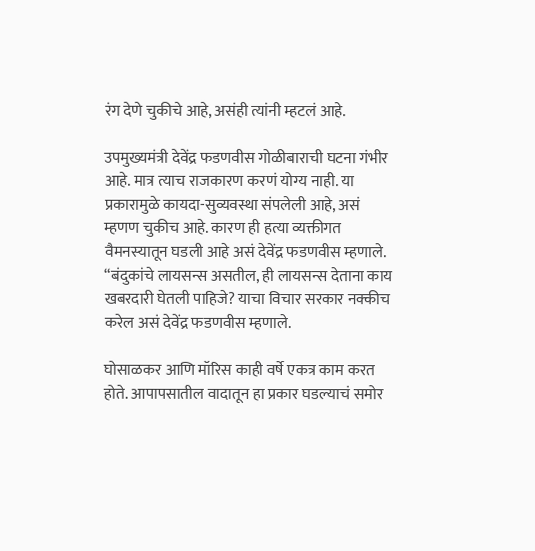रंग देणे चुकीचे आहे, असंही त्यांनी म्हटलं आहे.

उपमुख्यमंत्री देवेंद्र फडणवीस गोळीबाराची घटना गंभीर आहे. मात्र त्याच राजकारण करणं योग्य नाही. या प्रकारामुळे कायदा-सुव्यवस्था संपलेली आहे, असं म्हणण चुकीच आहे. कारण ही हत्या व्यक्तीगत वैमनस्यातून घडली आहे असं देवेंद्र फडणवीस म्हणाले. “बंदुकांचे लायसन्स असतील, ही लायसन्स देताना काय खबरदारी घेतली पाहिजे? याचा विचार सरकार नक्कीच करेल असं देवेंद्र फडणवीस म्हणाले.

घोसाळकर आणि मॉरिस काही वर्षे एकत्र काम करत होते. आपापसातील वादातून हा प्रकार घडल्याचं समोर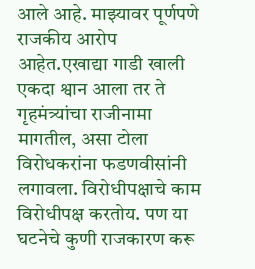आले आहे. माझ्यावर पूर्णपणे राजकीय आरोप आहेत.एखाद्या गाडी खाली एकदा श्वान आला तर ते गृहमंत्र्यांचा राजीनामा मागतील, असा टोला विरोधकरांना फडणवीसांनी लगावला. विरोधीपक्षाचे काम विरोधीपक्ष करतोय. पण या घटनेचे कुणी राजकारण करू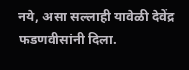नये, असा सल्लाही यावेळी देवेंद्र फडणवीसांनी दिला.